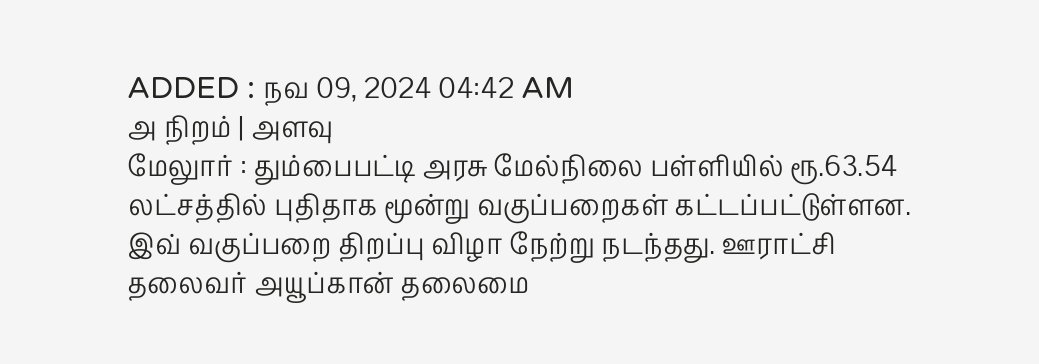ADDED : நவ 09, 2024 04:42 AM
அ நிறம் | அளவு
மேலுார் : தும்பைபட்டி அரசு மேல்நிலை பள்ளியில் ரூ.63.54 லட்சத்தில் புதிதாக மூன்று வகுப்பறைகள் கட்டப்பட்டுள்ளன. இவ் வகுப்பறை திறப்பு விழா நேற்று நடந்தது. ஊராட்சி தலைவர் அயூப்கான் தலைமை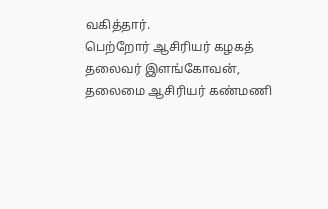வகித்தார்.
பெற்றோர் ஆசிரியர் கழகத் தலைவர் இளங்கோவன், தலைமை ஆசிரியர் கண்மணி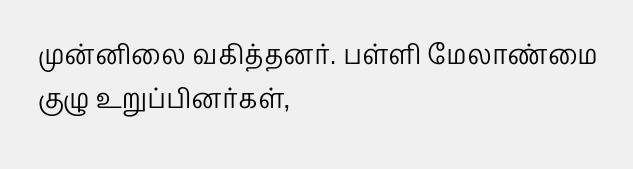முன்னிலை வகித்தனர். பள்ளி மேலாண்மை குழு உறுப்பினர்கள்,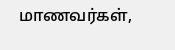மாணவர்கள்,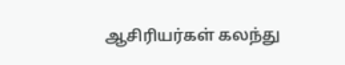ஆசிரியர்கள் கலந்து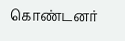கொண்டனர்